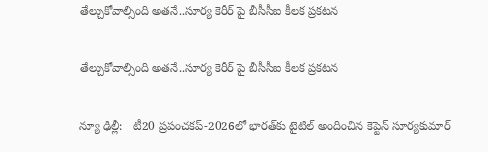తేల్చుకోవాల్సింది అతనే..సూర్య కెరీర్ పై బీసీసీఐ కీలక ప్రకటన

తేల్చుకోవాల్సింది అతనే..సూర్య కెరీర్ పై బీసీసీఐ కీలక ప్రకటన

న్యూ ఢిల్లీ:   టీ20 ప్రపంచకప్-2026లో భారత్‌‌కు టైటిల్ అందించిన కెప్టెన్ సూర్యకుమార్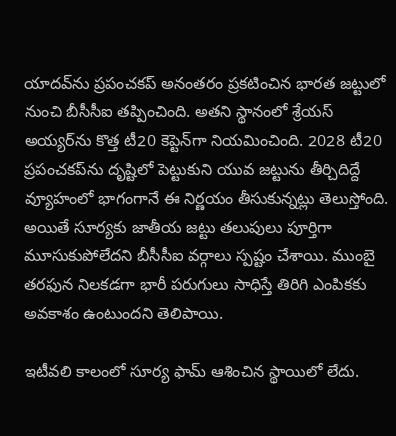యాదవ్‌‌ను ప్రపంచకప్ అనంతరం ప్రకటించిన భారత జట్టులో నుంచి బీసీసీఐ తప్పించింది. అతని స్థానంలో శ్రేయస్ అయ్యర్‌‌ను కొత్త టీ20 కెప్టెన్‌‌గా నియమించింది. 2028 టీ20 ప్రపంచకప్‌‌ను దృష్టిలో పెట్టుకుని యువ జట్టును తీర్చిదిద్దే వ్యూహంలో భాగంగానే ఈ నిర్ణయం తీసుకున్నట్లు తెలుస్తోంది. అయితే సూర్యకు జాతీయ జట్టు తలుపులు పూర్తిగా మూసుకుపోలేదని బీసీసీఐ వర్గాలు స్పష్టం చేశాయి. ముంబై తరఫున నిలకడగా భారీ పరుగులు సాధిస్తే తిరిగి ఎంపికకు అవకాశం ఉంటుందని తెలిపాయి.

ఇటీవలి కాలంలో సూర్య ఫామ్ ఆశించిన స్థాయిలో లేదు.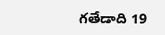గతేడాది 19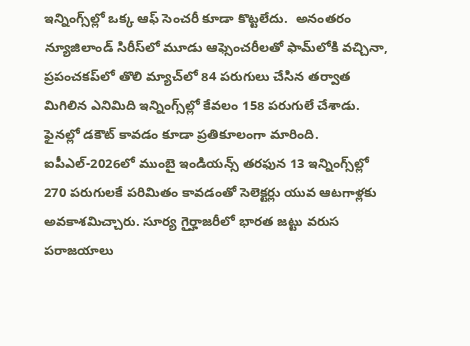ఇన్నింగ్స్‌‌ల్లో ఒక్క ఆఫ్ సెంచరీ కూడా కొట్టలేదు.  అనంతరం న్యూజిలాండ్ సిరీస్‌‌లో మూడు ఆఫ్సెంచరీలతో ఫామ్‌‌లోకి వచ్చినా, ప్రపంచకప్‌‌లో తొలి మ్యాచ్‌‌లో 84 పరుగులు చేసిన తర్వాత మిగిలిన ఎనిమిది ఇన్నింగ్స్‌‌ల్లో కేవలం 158 పరుగులే చేశాడు. ఫైనల్లో డకౌట్ కావడం కూడా ప్రతికూలంగా మారింది. ఐపీఎల్-2026లో ముంబై ఇండియన్స్ తరఫున 13 ఇన్నింగ్స్‌‌ల్లో 270 పరుగులకే పరిమితం కావడంతో సెలెక్టర్లు యువ ఆటగాళ్లకు అవకాశమిచ్చారు. సూర్య గైర్హాజరీలో భారత జట్టు వరుస పరాజయాలు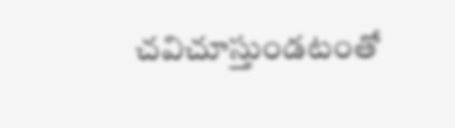చవిచూస్తుండటంతో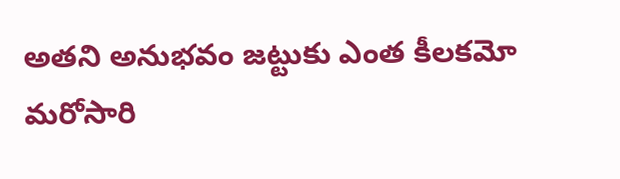అతని అనుభవం జట్టుకు ఎంత కీలకమో మరోసారి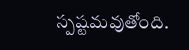స్పష్టమవుతోంది.